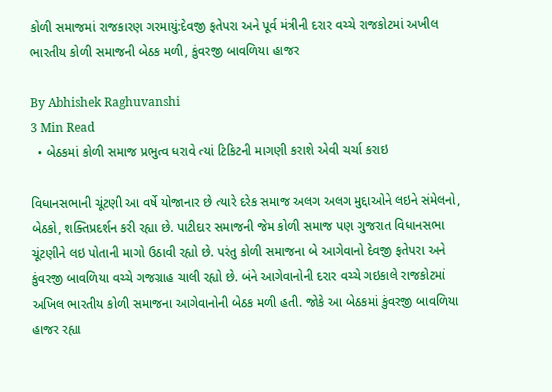કોળી સમાજમાં રાજકારણ ગરમાયું:દેવજી ફતેપરા અને પૂર્વ મંત્રીની દરાર વચ્ચે રાજકોટમાં અખીલ ભારતીય કોળી સમાજની બેઠક મળી, કુંવરજી બાવળિયા હાજર

By Abhishek Raghuvanshi
3 Min Read
  • બેઠકમાં કોળી સમાજ પ્રભુત્વ ધરાવે ત્યાં ટિકિટની માગણી કરાશે એવી ચર્ચા કરાઇ

વિધાનસભાની ચૂંટણી આ વર્ષે યોજાનાર છે ત્યારે દરેક સમાજ અલગ અલગ મુદ્દાઓને લઇને સંમેલનો, બેઠકો, શક્તિપ્રદર્શન કરી રહ્યા છે. પાટીદાર સમાજની જેમ કોળી સમાજ પણ ગુજરાત વિધાનસભા ચૂંટણીને લઇ પોતાની માગો ઉઠાવી રહ્યો છે. પરંતુ કોળી સમાજના બે આગેવાનો દેવજી ફતેપરા અને કુંવરજી બાવળિયા વચ્ચે ગજગ્રાહ ચાલી રહ્યો છે. બંને આગેવાનોની દરાર વચ્ચે ગઇકાલે રાજકોટમાં અખિલ ભારતીય કોળી સમાજના આગેવાનોની બેઠક મળી હતી. જોકે આ બેઠકમાં કુંવરજી બાવળિયા હાજર રહ્યા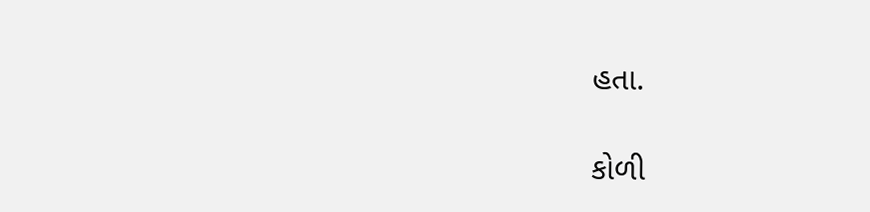હતા.

કોળી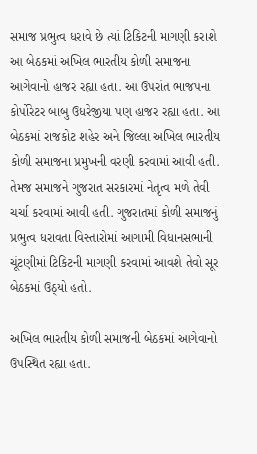સમાજ પ્રભુત્વ ધરાવે છે ત્યાં ટિકિટની માગણી કરાશે
આ બેઠકમાં અખિલ ભારતીય કોળી સમાજના આગેવાનો હાજર રહ્યા હતા. આ ઉપરાંત ભાજપના કોર્પોરેટર બાબુ ઉધરેજીયા પણ હાજર રહ્યા હતા. આ બેઠકમાં રાજકોટ શહેર અને જિલ્લા અખિલ ભારતીય કોળી સમાજના પ્રમુખની વરણી કરવામાં આવી હતી. તેમજ સમાજને ગુજરાત સરકારમાં નેતૃત્વ મળે તેવી ચર્ચા કરવામાં આવી હતી. ગુજરાતમાં કોળી સમાજનું પ્રભુત્વ ધરાવતા વિસ્તારોમાં આગામી વિધાનસભાની ચૂંટણીમાં ટિકિટની માગણી કરવામાં આવશે તેવો સૂર બેઠકમાં ઉઠ્યો હતો.

અખિલ ભારતીય કોળી સમાજની બેઠકમાં આગેવાનો ઉપસ્થિત રહ્યા હતા.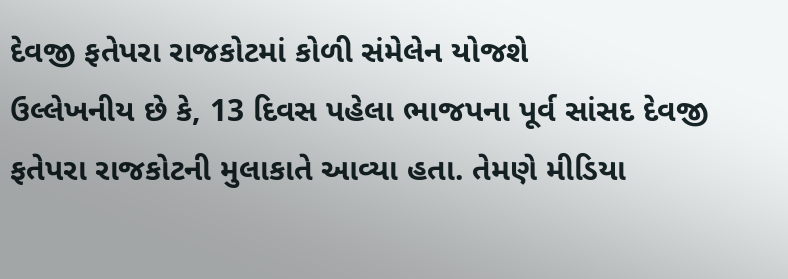દેવજી ફતેપરા રાજકોટમાં કોળી સંમેલેન યોજશે
ઉલ્લેખનીય છે કે, 13 દિવસ પહેલા ભાજપના પૂર્વ સાંસદ દેવજી ફતેપરા રાજકોટની મુલાકાતે આવ્યા હતા. તેમણે મીડિયા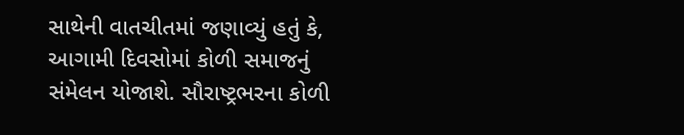સાથેની વાતચીતમાં જણાવ્યું હતું કે, આગામી દિવસોમાં કોળી સમાજનું સંમેલન યોજાશે. સૌરાષ્ટ્રભરના કોળી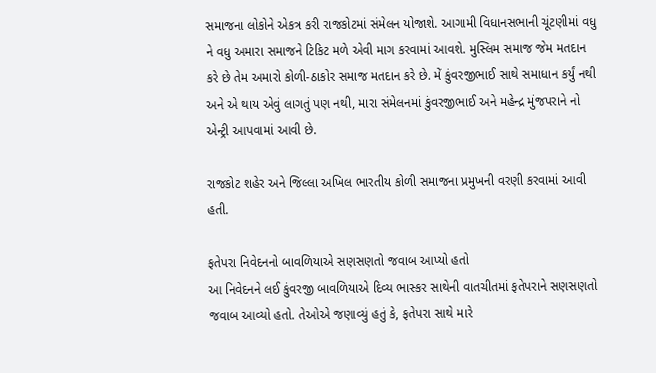સમાજના લોકોને એકત્ર કરી રાજકોટમાં સંમેલન યોજાશે. આગામી વિધાનસભાની ચૂંટણીમાં વધુ ને વધુ અમારા સમાજને ટિકિટ મળે એવી માગ કરવામાં આવશે. મુસ્લિમ સમાજ જેમ મતદાન કરે છે તેમ અમારો કોળી-ઠાકોર સમાજ મતદાન કરે છે. મેં કુંવરજીભાઈ સાથે સમાધાન કર્યું નથી અને એ થાય એવું લાગતું પણ નથી, મારા સંમેલનમાં કુંવરજીભાઈ અને મહેન્દ્ર મુંજપરાને નો એન્ટ્રી આપવામાં આવી છે.

રાજકોટ શહેર અને જિલ્લા અખિલ ભારતીય કોળી સમાજના પ્રમુખની વરણી કરવામાં આવી હતી.

ફતેપરા નિવેદનનો બાવળિયાએ સણસણતો જવાબ આપ્યો હતો
આ નિવેદનને લઈ કુંવરજી બાવળિયાએ દિવ્ય ભાસ્કર સાથેની વાતચીતમાં ફતેપરાને સણસણતો જવાબ આવ્યો હતો. તેઓએ જણાવ્યું હતું કે, ફતેપરા સાથે મારે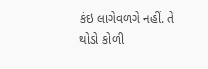કંઇ લાગેવળગે નહીં. તે થોડો કોળી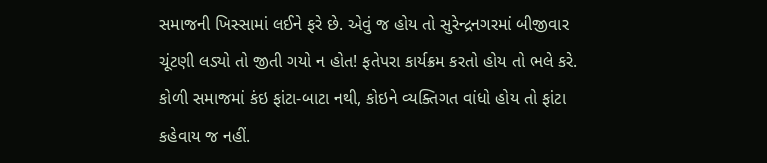સમાજની ખિસ્સામાં લઈને ફરે છે. એવું જ હોય તો સુરેન્દ્રનગરમાં બીજીવાર ચૂંટણી લડ્યો તો જીતી ગયો ન હોત! ફતેપરા કાર્યક્રમ કરતો હોય તો ભલે કરે. કોળી સમાજમાં કંઇ ફાંટા-બાટા નથી, કોઇને વ્યક્તિગત વાંધો હોય તો ફાંટા કહેવાય જ નહીં.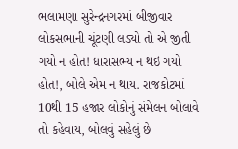ભલામણા સુરેન્દ્રનગરમાં બીજીવાર લોકસભાની ચૂંટણી લડ્યો તો એ જીતી ગયો ન હોત! ધારાસભ્ય ન થઇ ગયો હોત!, બોલે એમ ન થાય. રાજકોટમાં 10થી 15 હજાર લોકોનું સંમેલન બોલાવે તો કહેવાય, બોલવું સહેલું છે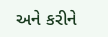અને કરીને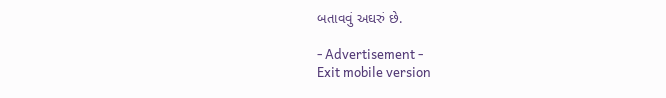બતાવવું અઘરું છે.

- Advertisement -
Exit mobile version